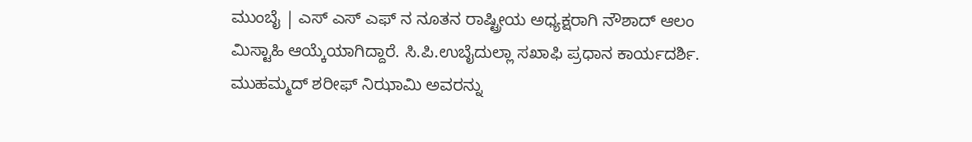ಮುಂಬೈ | ಎಸ್ ಎಸ್ ಎಫ್ ನ ನೂತನ ರಾಷ್ಟ್ರೀಯ ಅಧ್ಯಕ್ಷರಾಗಿ ನೌಶಾದ್ ಆಲಂ ಮಿಸ್ಟಾಹಿ ಆಯ್ಕೆಯಾಗಿದ್ದಾರೆ. ಸಿ.ಪಿ.ಉಬೈದುಲ್ಲಾ ಸಖಾಫಿ ಪ್ರಧಾನ ಕಾರ್ಯದರ್ಶಿ. ಮುಹಮ್ಮದ್ ಶರೀಫ್ ನಿಝಾಮಿ ಅವರನ್ನು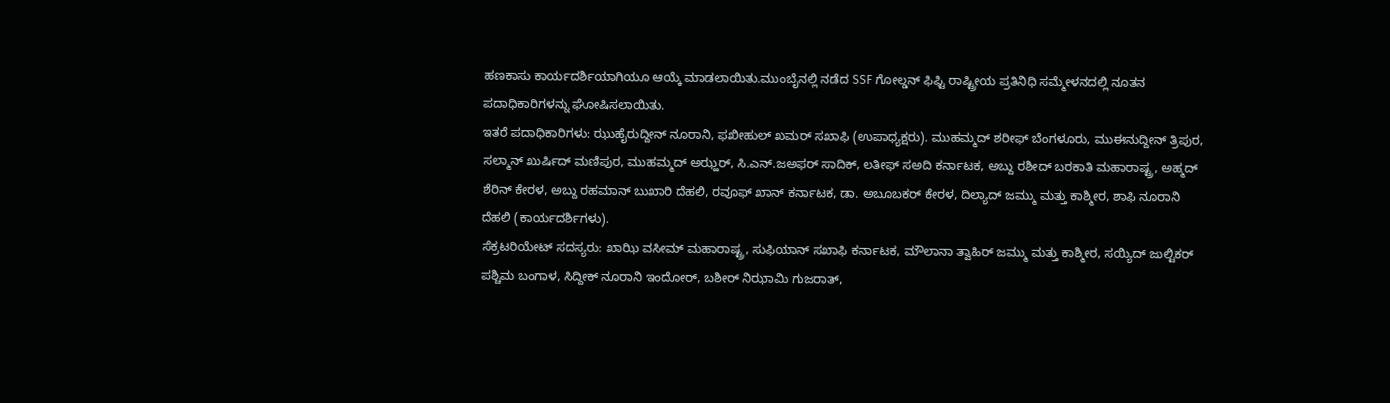ಹಣಕಾಸು ಕಾರ್ಯದರ್ಶಿಯಾಗಿಯೂ ಆಯ್ಕೆ ಮಾಡಲಾಯಿತು.ಮುಂಬೈನಲ್ಲಿ ನಡೆದ SSF ಗೋಲ್ಡನ್ ಫಿಫ್ಟಿ ರಾಷ್ಟ್ರೀಯ ಪ್ರತಿನಿಧಿ ಸಮ್ಮೇಳನದಲ್ಲಿ ನೂತನ ಪದಾಧಿಕಾರಿಗಳನ್ನು ಘೋಷಿಸಲಾಯಿತು.
ಇತರೆ ಪದಾಧಿಕಾರಿಗಳು: ಝುಹೈರುದ್ದೀನ್ ನೂರಾನಿ, ಫಖೀಹುಲ್ ಖಮರ್ ಸಖಾಫಿ (ಉಪಾಧ್ಯಕ್ಷರು). ಮುಹಮ್ಮದ್ ಶರೀಫ್ ಬೆಂಗಳೂರು, ಮುಈನುದ್ದೀನ್ ತ್ರಿಪುರ, ಸಲ್ಮಾನ್ ಖುರ್ಷಿದ್ ಮಣಿಪುರ, ಮುಹಮ್ಮದ್ ಅಝ್ಹರ್, ಸಿ.ಎನ್.ಜಅಫರ್ ಸಾದಿಕ್, ಲತೀಫ್ ಸಅದಿ ಕರ್ನಾಟಕ, ಅಬ್ದು ರಶೀದ್ ಬರಕಾತಿ ಮಹಾರಾಷ್ಟ್ರ, ಅಹ್ಮದ್ ಶೆರಿನ್ ಕೇರಳ, ಅಬ್ದು ರಹಮಾನ್ ಬುಖಾರಿ ದೆಹಲಿ, ರವೂಫ್ ಖಾನ್ ಕರ್ನಾಟಕ, ಡಾ. ಅಬೂಬಕರ್ ಕೇರಳ, ದಿಲ್ಯಾದ್ ಜಮ್ಮು ಮತ್ತು ಕಾಶ್ಮೀರ, ಶಾಫಿ ನೂರಾನಿ ದೆಹಲಿ (ಕಾರ್ಯದರ್ಶಿಗಳು).
ಸೆಕ್ರಟರಿಯೇಟ್ ಸದಸ್ಯರು: ಖಾಝಿ ವಸೀಮ್ ಮಹಾರಾಷ್ಟ್ರ, ಸುಫಿಯಾನ್ ಸಖಾಫಿ ಕರ್ನಾಟಕ, ಮೌಲಾನಾ ತ್ವಾಹಿರ್ ಜಮ್ಮು ಮತ್ತು ಕಾಶ್ಮೀರ, ಸಯ್ಯಿದ್ ಜುಲ್ಟಿಕರ್ ಪಶ್ಚಿಮ ಬಂಗಾಳ, ಸಿದ್ದೀಕ್ ನೂರಾನಿ ಇಂದೋರ್, ಬಶೀರ್ ನಿಝಾಮಿ ಗುಜರಾತ್,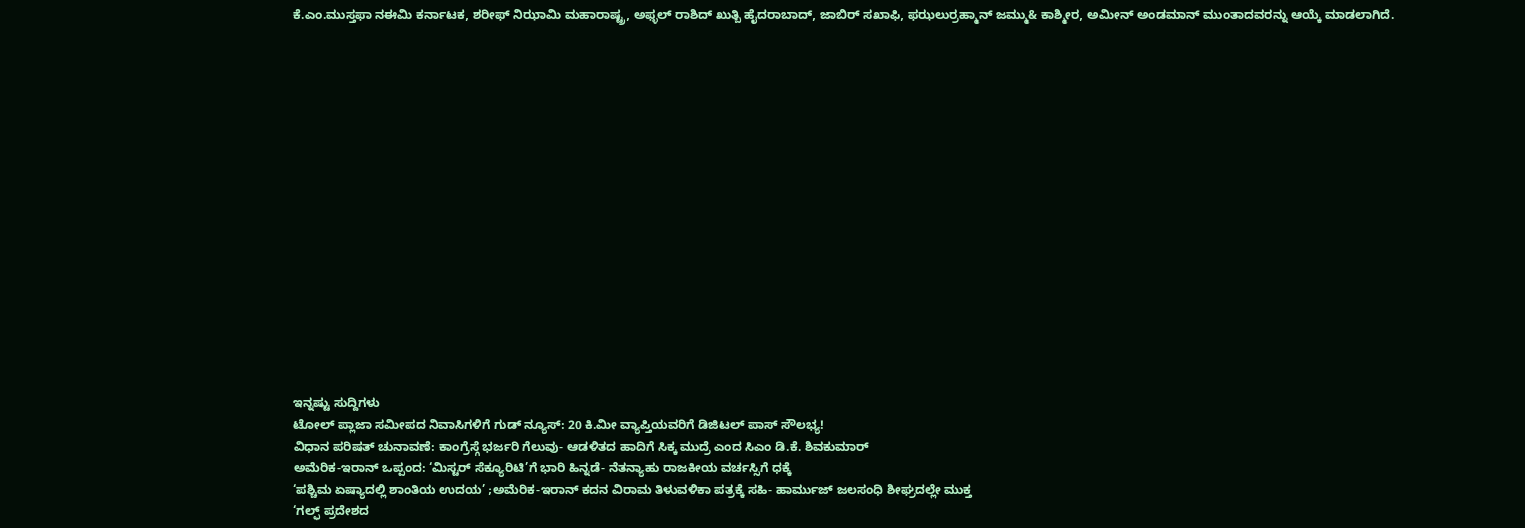ಕೆ.ಎಂ.ಮುಸ್ತಫಾ ನಈಮಿ ಕರ್ನಾಟಕ, ಶರೀಫ್ ನಿಝಾಮಿ ಮಹಾರಾಷ್ಟ್ರ, ಅಫ್ಳಲ್ ರಾಶಿದ್ ಖುತ್ಬಿ ಹೈದರಾಬಾದ್, ಜಾಬಿರ್ ಸಖಾಫಿ, ಫಝಲುರ್ರಹ್ಮಾನ್ ಜಮ್ಮು& ಕಾಶ್ಮೀರ, ಅಮೀನ್ ಅಂಡಮಾನ್ ಮುಂತಾದವರನ್ನು ಆಯ್ಕೆ ಮಾಡಲಾಗಿದೆ.

















ಇನ್ನಷ್ಟು ಸುದ್ದಿಗಳು
ಟೋಲ್ ಪ್ಲಾಜಾ ಸಮೀಪದ ನಿವಾಸಿಗಳಿಗೆ ಗುಡ್ ನ್ಯೂಸ್: 20 ಕಿ.ಮೀ ವ್ಯಾಪ್ತಿಯವರಿಗೆ ಡಿಜಿಟಲ್ ಪಾಸ್ ಸೌಲಭ್ಯ!
ವಿಧಾನ ಪರಿಷತ್ ಚುನಾವಣೆ: ಕಾಂಗ್ರೆಸ್ಗೆ ಭರ್ಜರಿ ಗೆಲುವು- ಆಡಳಿತದ ಹಾದಿಗೆ ಸಿಕ್ಕ ಮುದ್ರೆ ಎಂದ ಸಿಎಂ ಡಿ.ಕೆ. ಶಿವಕುಮಾರ್
ಅಮೆರಿಕ-ಇರಾನ್ ಒಪ್ಪಂದ: ‘ಮಿಸ್ಟರ್ ಸೆಕ್ಯೂರಿಟಿ’ಗೆ ಭಾರಿ ಹಿನ್ನಡೆ- ನೆತನ್ಯಾಹು ರಾಜಕೀಯ ವರ್ಚಸ್ಸಿಗೆ ಧಕ್ಕೆ
‘ಪಶ್ಚಿಮ ಏಷ್ಯಾದಲ್ಲಿ ಶಾಂತಿಯ ಉದಯ’ ;ಅಮೆರಿಕ-ಇರಾನ್ ಕದನ ವಿರಾಮ ತಿಳುವಳಿಕಾ ಪತ್ರಕ್ಕೆ ಸಹಿ- ಹಾರ್ಮುಜ್ ಜಲಸಂಧಿ ಶೀಘ್ರದಲ್ಲೇ ಮುಕ್ತ
‘ಗಲ್ಫ್ ಪ್ರದೇಶದ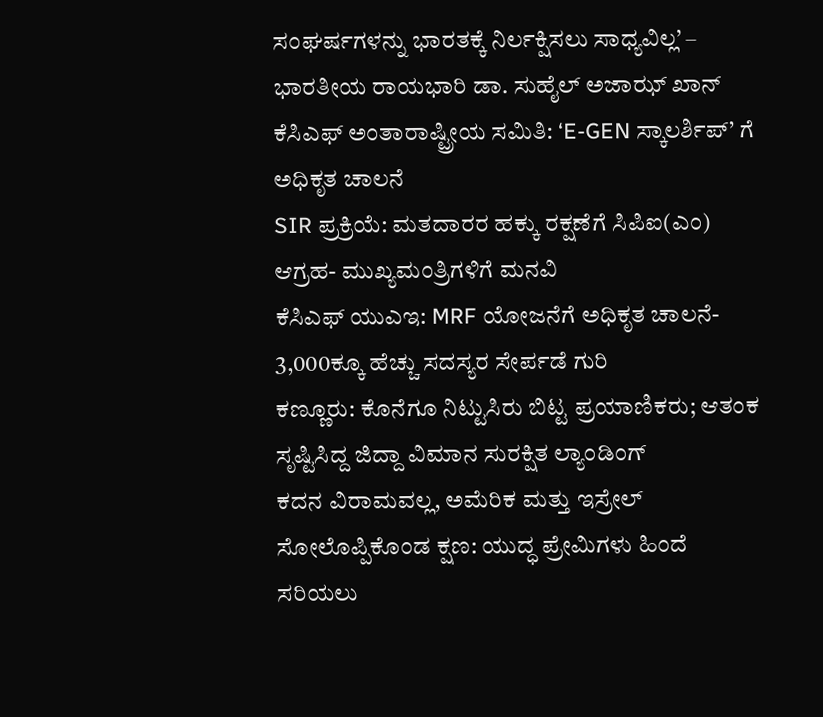ಸಂಘರ್ಷಗಳನ್ನು ಭಾರತಕ್ಕೆ ನಿರ್ಲಕ್ಷಿಸಲು ಸಾಧ್ಯವಿಲ್ಲ’ – ಭಾರತೀಯ ರಾಯಭಾರಿ ಡಾ. ಸುಹೈಲ್ ಅಜಾಝ್ ಖಾನ್
ಕೆಸಿಎಫ್ ಅಂತಾರಾಷ್ಟ್ರೀಯ ಸಮಿತಿ: ‘E-GEN ಸ್ಕಾಲರ್ಶಿಪ್’ ಗೆ ಅಧಿಕೃತ ಚಾಲನೆ
SIR ಪ್ರಕ್ರಿಯೆ: ಮತದಾರರ ಹಕ್ಕು ರಕ್ಷಣೆಗೆ ಸಿಪಿಐ(ಎಂ) ಆಗ್ರಹ- ಮುಖ್ಯಮಂತ್ರಿಗಳಿಗೆ ಮನವಿ
ಕೆಸಿಎಫ್ ಯುಎಇ: MRF ಯೋಜನೆಗೆ ಅಧಿಕೃತ ಚಾಲನೆ- 3,000ಕ್ಕೂ ಹೆಚ್ಚು ಸದಸ್ಯರ ಸೇರ್ಪಡೆ ಗುರಿ
ಕಣ್ಣೂರು: ಕೊನೆಗೂ ನಿಟ್ಟುಸಿರು ಬಿಟ್ಟ ಪ್ರಯಾಣಿಕರು; ಆತಂಕ ಸೃಷ್ಟಿಸಿದ್ದ ಜಿದ್ದಾ ವಿಮಾನ ಸುರಕ್ಷಿತ ಲ್ಯಾಂಡಿಂಗ್
ಕದನ ವಿರಾಮವಲ್ಲ, ಅಮೆರಿಕ ಮತ್ತು ಇಸ್ರೇಲ್ ಸೋಲೊಪ್ಪಿಕೊಂಡ ಕ್ಷಣ: ಯುದ್ಧ ಪ್ರೇಮಿಗಳು ಹಿಂದೆ ಸರಿಯಲು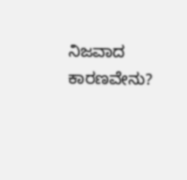ನಿಜವಾದ ಕಾರಣವೇನು?